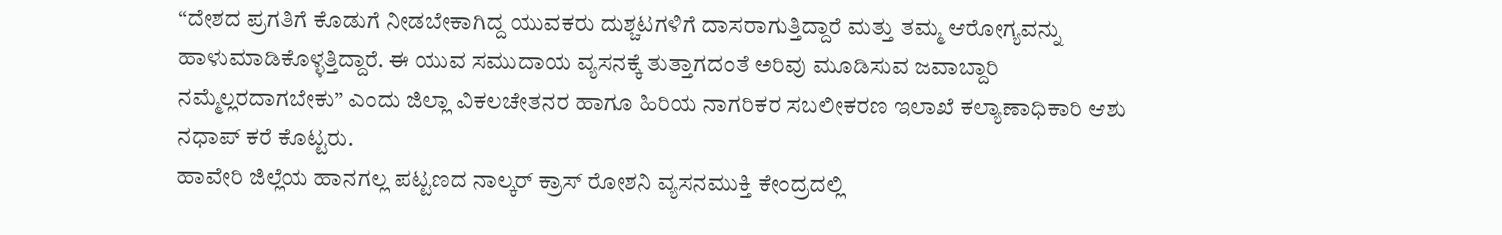“ದೇಶದ ಪ್ರಗತಿಗೆ ಕೊಡುಗೆ ನೀಡಬೇಕಾಗಿದ್ದ ಯುವಕರು ದುಶ್ಚಟಗಳಿಗೆ ದಾಸರಾಗುತ್ತಿದ್ದಾರೆ ಮತ್ತು ತಮ್ಮ ಆರೋಗ್ಯವನ್ನು ಹಾಳುಮಾಡಿಕೊಳ್ಳತ್ತಿದ್ದಾರೆ. ಈ ಯುವ ಸಮುದಾಯ ವ್ಯಸನಕ್ಕೆ ತುತ್ತಾಗದಂತೆ ಅರಿವು ಮೂಡಿಸುವ ಜವಾಬ್ದಾರಿ ನಮ್ಮೆಲ್ಲರದಾಗಬೇಕು” ಎಂದು ಜಿಲ್ಲಾ ವಿಕಲಚೇತನರ ಹಾಗೂ ಹಿರಿಯ ನಾಗರಿಕರ ಸಬಲೀಕರಣ ಇಲಾಖೆ ಕಲ್ಯಾಣಾಧಿಕಾರಿ ಆಶು ನಧಾಪ್ ಕರೆ ಕೊಟ್ಟರು.
ಹಾವೇರಿ ಜಿಲ್ಲೆಯ ಹಾನಗಲ್ಲ ಪಟ್ಟಣದ ನಾಲ್ಕರ್ ಕ್ರಾಸ್ ರೋಶನಿ ವ್ಯಸನಮುಕ್ತಿ ಕೇಂದ್ರದಲ್ಲಿ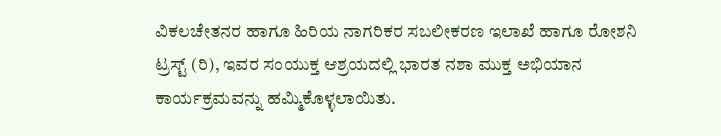ವಿಕಲಚೇತನರ ಹಾಗೂ ಹಿರಿಯ ನಾಗರಿಕರ ಸಬಲೀಕರಣ ಇಲಾಖೆ ಹಾಗೂ ರೋಶನಿ ಟ್ರಸ್ಟ್ (ರಿ), ಇವರ ಸಂಯುಕ್ತ ಆಶ್ರಯದಲ್ಲಿ ಭಾರತ ನಶಾ ಮುಕ್ತ ಅಭಿಯಾನ ಕಾರ್ಯಕ್ರಮವನ್ನು ಹಮ್ಮಿಕೊಳ್ಳಲಾಯಿತು.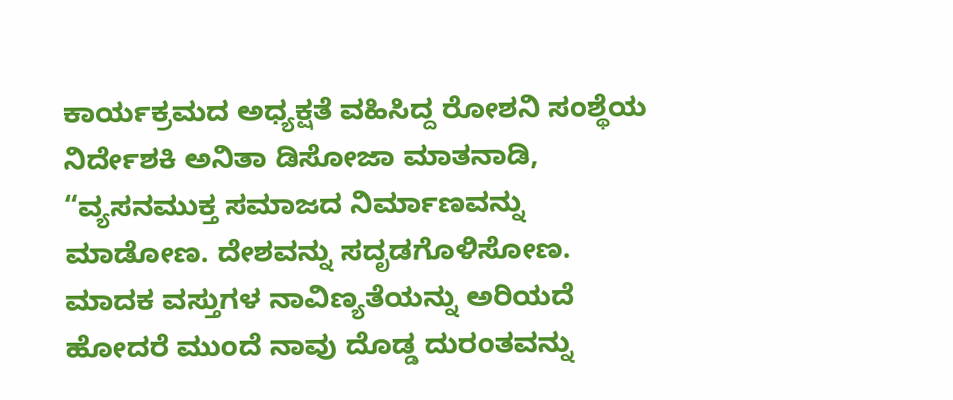ಕಾರ್ಯಕ್ರಮದ ಅಧ್ಯಕ್ಷತೆ ವಹಿಸಿದ್ದ ರೋಶನಿ ಸಂಶ್ಥೆಯ ನಿರ್ದೇಶಕಿ ಅನಿತಾ ಡಿಸೋಜಾ ಮಾತನಾಡಿ, “ವ್ಯಸನಮುಕ್ತ ಸಮಾಜದ ನಿರ್ಮಾಣವನ್ನು ಮಾಡೋಣ. ದೇಶವನ್ನು ಸದೃಡಗೊಳಿಸೋಣ. ಮಾದಕ ವಸ್ತುಗಳ ನಾವಿಣ್ಯತೆಯನ್ನು ಅರಿಯದೆ ಹೋದರೆ ಮುಂದೆ ನಾವು ದೊಡ್ಡ ದುರಂತವನ್ನು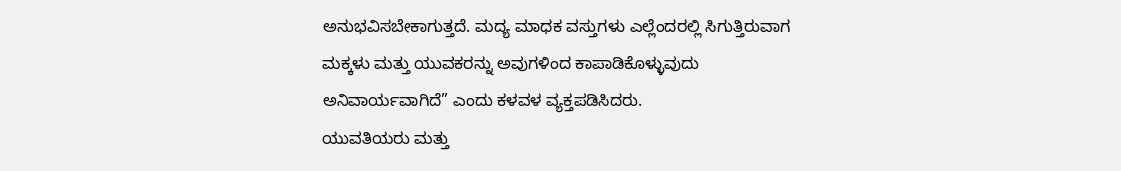ಅನುಭವಿಸಬೇಕಾಗುತ್ತದೆ. ಮದ್ಯ ಮಾಧಕ ವಸ್ತುಗಳು ಎಲ್ಲೆಂದರಲ್ಲಿ ಸಿಗುತ್ತಿರುವಾಗ ಮಕ್ಕಳು ಮತ್ತು ಯುವಕರನ್ನು ಅವುಗಳಿಂದ ಕಾಪಾಡಿಕೊಳ್ಳುವುದು ಅನಿವಾರ್ಯವಾಗಿದೆ” ಎಂದು ಕಳವಳ ವ್ಯಕ್ತಪಡಿಸಿದರು.
ಯುವತಿಯರು ಮತ್ತು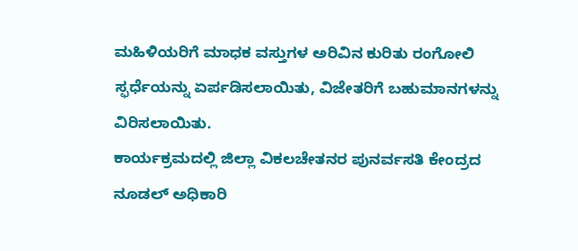ಮಹಿಳಿಯರಿಗೆ ಮಾಧಕ ವಸ್ತುಗಳ ಅರಿವಿನ ಕುರಿತು ರಂಗೋಲಿ ಸ್ಫರ್ಧೆಯನ್ನು ಏರ್ಪಡಿಸಲಾಯಿತು, ವಿಜೇತರಿಗೆ ಬಹುಮಾನಗಳನ್ನು ವಿರಿಸಲಾಯಿತು.
ಕಾರ್ಯಕ್ರಮದಲ್ಲಿ ಜಿಲ್ಲಾ ವಿಕಲಚೇತನರ ಪುನರ್ವಸತಿ ಕೇಂದ್ರದ ನೂಡಲ್ ಅಧಿಕಾರಿ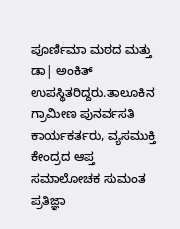ಪೂರ್ಣಿಮಾ ಮಠದ ಮತ್ತು ಡಾ| ಅಂಕಿತ್ ಉಪಸ್ಥಿತರಿದ್ದರು.ತಾಲೂಕಿನ ಗ್ರಾಮೀಣ ಪುನರ್ವಸತಿ ಕಾರ್ಯಕರ್ತರು, ವ್ಯಸಮುಕ್ತಿ ಕೇಂದ್ರದ ಆಪ್ತ ಸಮಾಲೋಚಕ ಸುಮಂತ ಪ್ರತಿಜ್ಞಾ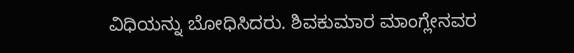ವಿಧಿಯನ್ನು ಬೋಧಿಸಿದರು. ಶಿವಕುಮಾರ ಮಾಂಗ್ಲೇನವರ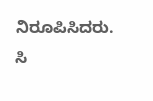ನಿರೂಪಿಸಿದರು. ಸಿ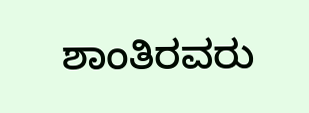ಶಾಂತಿರವರು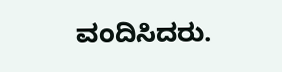ವಂದಿಸಿದರು.